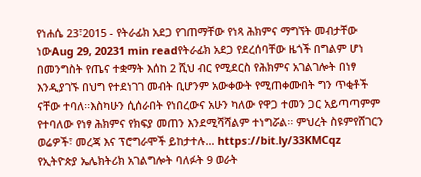የነሐሴ 23፣2015 - የትራፊክ አደጋ የገጠማቸው የነጻ ሕክምና ማግኘት መብታቸው ነውAug 29, 20231 min readየትራፊክ አደጋ የደረሰባቸው ዜጎች በግልም ሆነ በመንግስት የጤና ተቋማት እሰከ 2 ሺህ ብር የሚደርስ የሕክምና አገልገሎት በነፃ እንዲያገኙ በህግ የተደነገገ መብት ቢሆንም አውቀውት የሚጠቀሙበት ግን ጥቂቶች ናቸው ተባለ፡፡እስካሁን ሲሰራበት የነበረውና አሁን ካለው የዋጋ ተመን ጋር አይጣጣምም የተባለው የነፃ ሕክምና የክፍያ መጠን እንደሚሻሻልም ተነግሯል፡፡ ምህረት ስዩምየሸገርን ወሬዎች፣ መረጃ እና ፕሮግራሞች ይከታተሉ… https://bit.ly/33KMCqz
የኢትዮጵያ ኤሌክትሪክ አገልግሎት ባለፉት 9 ወራት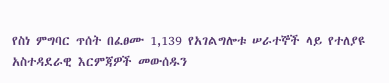የስነ ምግባር ጥሰት በፈፀሙ 1,139 የአገልግሎቱ ሠራተኞች ላይ የተለያዩ አስተዳደራዊ እርምጃዎች መውሰዱን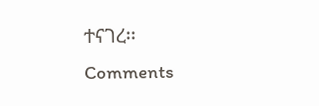ተናገረ፡፡
Comments